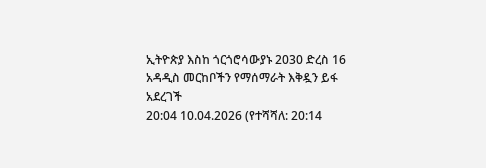ኢትዮጵያ እስከ ጎርጎሮሳውያኑ 2030 ድረስ 16 አዳዲስ መርከቦችን የማሰማራት እቅዷን ይፋ አደረገች
20:04 10.04.2026 (የተሻሻለ: 20:14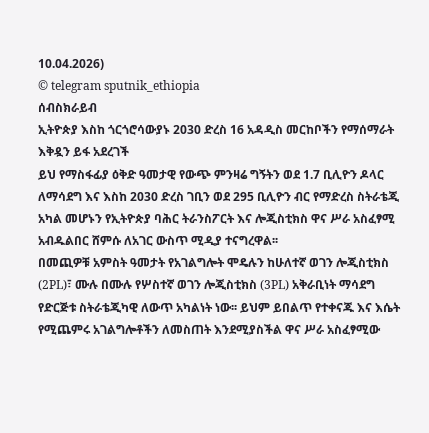10.04.2026)
© telegram sputnik_ethiopia
ሰብስክራይብ
ኢትዮጵያ እስከ ጎርጎሮሳውያኑ 2030 ድረስ 16 አዳዲስ መርከቦችን የማሰማራት እቅዷን ይፋ አደረገች
ይህ የማስፋፊያ ዕቅድ ዓመታዊ የውጭ ምንዛሬ ግኝትን ወደ 1.7 ቢሊዮን ዶላር ለማሳደግ እና እስከ 2030 ድረስ ገቢን ወደ 295 ቢሊዮን ብር የማድረስ ስትራቴጂ አካል መሆኑን የኢትዮጵያ ባሕር ትራንስፖርት እና ሎጂስቲክስ ዋና ሥራ አስፈፃሚ አብዱልበር ሸምሱ ለአገር ውስጥ ሚዲያ ተናግረዋል፡፡
በመጪዎቹ አምስት ዓመታት የአገልግሎት ሞዴሉን ከሁለተኛ ወገን ሎጂስቲክስ (2PL)፣ ሙሉ በሙሉ የሦስተኛ ወገን ሎጂስቲክስ (3PL) አቅራቢነት ማሳደግ የድርጅቱ ስትራቴጂካዊ ለውጥ አካልነት ነው፡፡ ይህም ይበልጥ የተቀናጁ እና እሴት የሚጨምሩ አገልግሎቶችን ለመስጠት እንደሚያስችል ዋና ሥራ አስፈፃሚው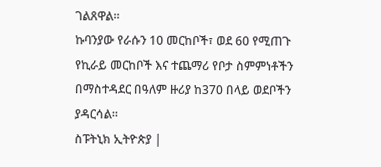ገልጸዋል።
ኩባንያው የራሱን 10 መርከቦች፣ ወደ 60 የሚጠጉ የኪራይ መርከቦች እና ተጨማሪ የቦታ ስምምነቶችን በማስተዳደር በዓለም ዙሪያ ከ370 በላይ ወደቦችን ያዳርሳል።
ስፑትኒክ ኢትዮጵያ |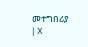መተግበሪያ | X